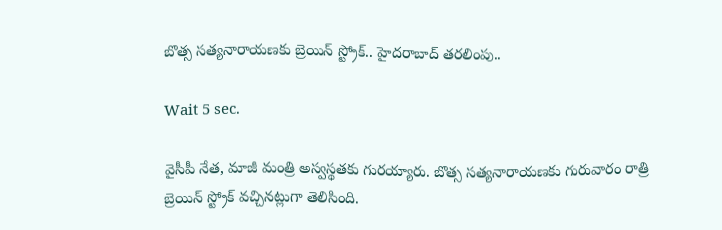బొత్స సత్యనారాయణకు బ్రెయిన్ స్ట్రోక్.. హైదరాబాద్ తరలింపు..

Wait 5 sec.

వైసీపీ నేత, మాజీ మంత్రి అస్వస్థతకు గురయ్యారు. బొత్స సత్యనారాయణకు గురువారం రాత్రి బ్రెయిన్ స్ట్రోక్ వచ్చినట్లుగా తెలిసింది.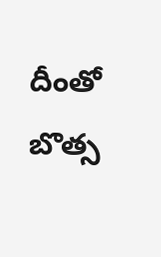దీంతో బొత్స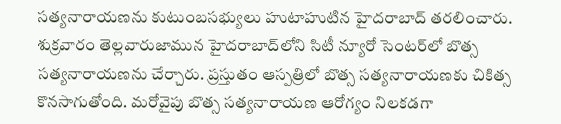సత్యనారాయణను కుటుంబసభ్యులు హుటాహుటిన హైదరాబాద్ తరలించారు. శుక్రవారం తెల్లవారుజామున హైదరాబాద్‌లోని సిటీ న్యూరో సెంటర్‌లో బొత్స సత్యనారాయణను చేర్చారు. ప్రస్తుతం ఆస్పత్రిలో బొత్స సత్యనారాయణకు చికిత్స కొనసాగుతోంది. మరోవైపు బొత్స సత్యనారాయణ ఆరోగ్యం నిలకడగా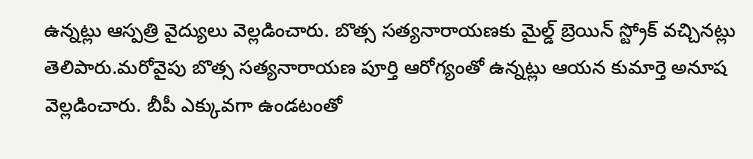ఉన్నట్లు ఆస్పత్రి వైద్యులు వెల్లడించారు. బొత్స సత్యనారాయణకు మైల్డ్ బ్రెయిన్ స్ట్రోక్ వచ్చినట్లు తెలిపారు.మరోవైపు బొత్స సత్యనారాయణ పూర్తి ఆరోగ్యంతో ఉన్నట్లు ఆయన కుమార్తె అనూష వెల్లడించారు. బీపీ ఎక్కువగా ఉండటంతో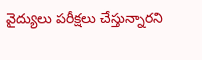వైద్యులు పరీక్షలు చేస్తున్నారని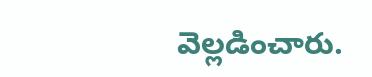వెల్లడించారు.